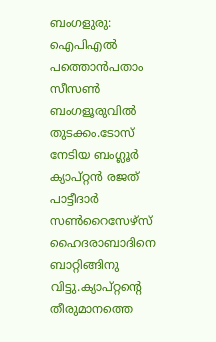ബംഗളുരു: ഐപിഎല്‍ പത്തൊന്‍പതാം സീസണ്‍ ബംഗളൂരുവില്‍ തുടക്കം.ടോസ് നേടിയ ബംഗ്ലൂര്‍ ക്യാപ്റ്റന്‍ രജത് പാട്ടീദാര്‍ സണ്‍റൈസേഴ്സ് ഹൈദരാബാദിനെ ബാറ്റിങ്ങിനു വിട്ടു.ക്യാപ്റ്റന്റെ തീരുമാനത്തെ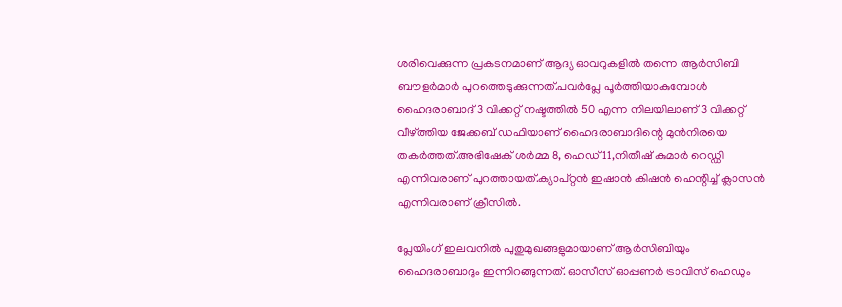ശരിവെക്കുന്ന പ്രകടനമാണ് ആദ്യ ഓവറുകളില്‍ തന്നെ ആര്‍സിബി ബൗളര്‍മാര്‍ പുറത്തെടുക്കുന്നത്.പവര്‍പ്ലേ പൂര്‍ത്തിയാകുമ്പോള്‍ ഹൈദരാബാദ് 3 വിക്കറ്റ് നഷ്ടത്തില്‍ 50 എന്ന നിലയിലാണ് 3 വിക്കറ്റ് വീഴ്ത്തിയ ജേക്കബ് ഡഫിയാണ് ഹൈദരാബാദിന്റെ മുന്‍നിരയെ തകര്‍ത്തത്.അഭിഷേക് ശര്‍മ്മ 8, ഹെഡ് 11,നിതീഷ് കുമാര്‍ റെഡ്ഡി എന്നിവരാണ് പുറത്തായത്.ക്യാപ്റ്റന്‍ ഇഷാന്‍ കിഷന്‍ ഹെന്റിച്ച് ക്ലാസന്‍ എന്നിവരാണ് ക്രീസില്‍.

പ്ലേയിംഗ് ഇലവനില്‍ പുതുമുഖങ്ങളുമായാണ് ആര്‍സിബിയും ഹൈദരാബാദും ഇന്നിറങ്ങുന്നത്. ഓസീസ് ഓപ്പണര്‍ ട്രാവിസ് ഹെഡും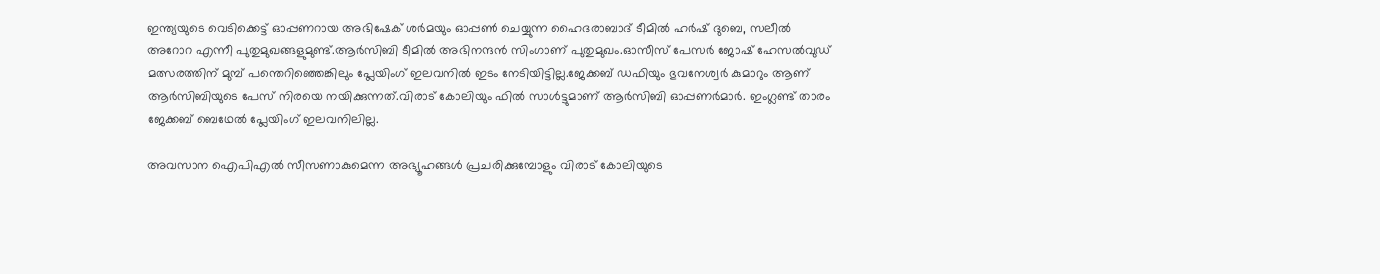ഇന്ത്യയുടെ വെടിക്കെട്ട് ഓപ്പണറായ അഭിഷേക് ശര്‍മയും ഓപ്പണ്‍ ചെയ്യുന്ന ഹൈദരാബാദ് ടീമില്‍ ഹര്‍ഷ് ദുബെ, സലീല്‍ അറോറ എന്നീ പുതുമുഖങ്ങളുമുണ്ട്.ആര്‍സിബി ടീമില്‍ അഭിനന്ദന്‍ സിംഗാണ് പുതുമുഖം.ഓസീസ് പേസര്‍ ജോഷ് ഹേസല്‍വുഡ് മത്സരത്തിന് മുമ്പ് പന്തെറിഞ്ഞെങ്കിലും പ്ലേയിംഗ് ഇലവനില്‍ ഇടം നേടിയിട്ടില്ല.ജേക്കബ് ഡഫിയും ഭുവനേശ്വര്‍ കുമാറും ആണ് ആര്‍സിബിയുടെ പേസ് നിരയെ നയിക്കുന്നത്.വിരാട് കോലിയും ഫില്‍ സാള്‍ട്ടുമാണ് ആര്‍സിബി ഓപ്പണര്‍മാര്‍. ഇംഗ്ലണ്ട് താരം ജേക്കബ് ബെഥേല്‍ പ്ലേയിംഗ് ഇലവനിലില്ല.

അവസാന ഐപിഎല്‍ സീസണാകുമെന്ന അഭ്യൂഹങ്ങള്‍ പ്രചരിക്കുമ്പോളും വിരാട് കോലിയുടെ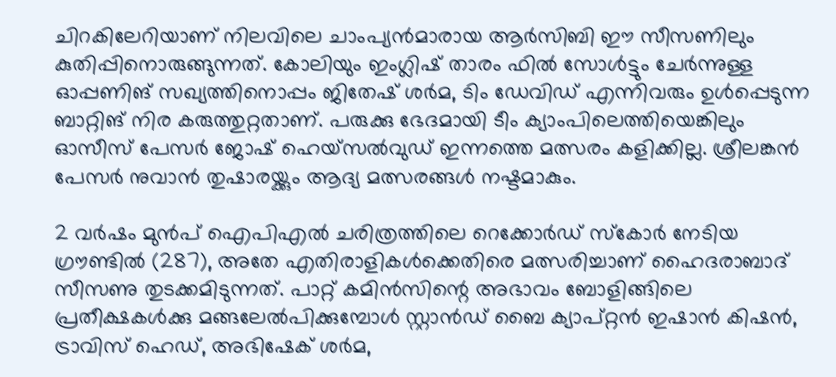ചിറകിലേറിയാണ് നിലവിലെ ചാംപ്യന്‍മാരായ ആര്‍സിബി ഈ സീസണിലും കുതിപ്പിനൊരുങ്ങുന്നത്. കോലിയും ഇംഗ്ലിഷ് താരം ഫില്‍ സോള്‍ട്ടും ചേര്‍ന്നുള്ള ഓപ്പണിങ് സഖ്യത്തിനൊപ്പം ജിതേഷ് ശര്‍മ, ടിം ഡേവിഡ് എന്നിവരും ഉള്‍പ്പെടുന്ന ബാറ്റിങ് നിര കരുത്തുറ്റതാണ്. പരുക്കു ഭേദമായി ടീം ക്യാംപിലെത്തിയെങ്കിലും ഓസീസ് പേസര്‍ ജോഷ് ഹെയ്സല്‍വുഡ് ഇന്നത്തെ മത്സരം കളിക്കില്ല. ശ്രീലങ്കന്‍ പേസര്‍ നുവാന്‍ തുഷാരയ്ക്കും ആദ്യ മത്സരങ്ങള്‍ നഷ്ടമാകും.

2 വര്‍ഷം മുന്‍പ് ഐപിഎല്‍ ചരിത്രത്തിലെ റെക്കോര്‍ഡ് സ്‌കോര്‍ നേടിയ ഗ്രൗണ്ടില്‍ (287), അതേ എതിരാളികള്‍ക്കെതിരെ മത്സരിച്ചാണ് ഹൈദരാബാദ് സീസണു തുടക്കമിടുന്നത്. പാറ്റ് കമിന്‍സിന്റെ അഭാവം ബോളിങ്ങിലെ പ്രതീക്ഷകള്‍ക്കു മങ്ങലേല്‍പിക്കുമ്പോള്‍ സ്റ്റാന്‍ഡ് ബൈ ക്യാപ്റ്റന്‍ ഇഷാന്‍ കിഷന്‍, ട്രാവിസ് ഹെഡ്, അഭിഷേക് ശര്‍മ,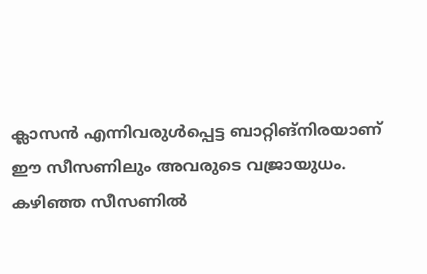ക്ലാസന്‍ എന്നിവരുള്‍പ്പെട്ട ബാറ്റിങ്നിരയാണ് ഈ സീസണിലും അവരുടെ വജ്രായുധം. കഴിഞ്ഞ സീസണില്‍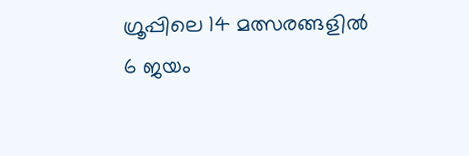ഗ്രൂപ്പിലെ 14 മത്സരങ്ങളില്‍ 6 ജയം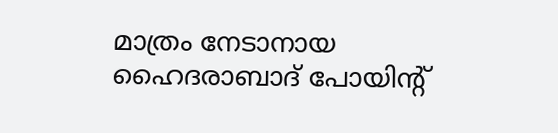മാത്രം നേടാനായ ഹൈദരാബാദ് പോയിന്റ്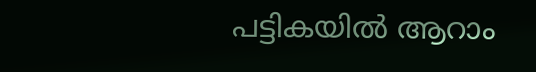പട്ടികയില്‍ ആറാം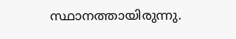സ്ഥാനത്തായിരുന്നു.